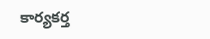కార్యకర్త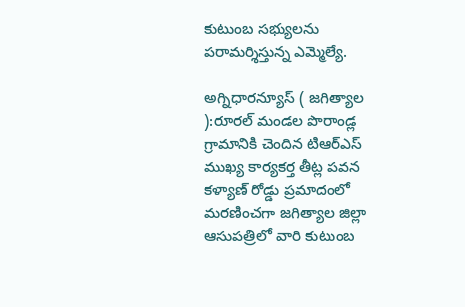కుటుంబ సభ్యులను పరామర్శిస్తున్న ఎమ్మెల్యే.

అగ్నిధారన్యూస్ ( జగిత్యాల ):రూరల్ మండల పొరాండ్ల గ్రామానికి చెందిన టిఆర్ఎస్ ముఖ్య కార్యకర్త తీట్ల పవన కళ్యాణ్ రోడ్డు ప్రమాదంలో మరణించగా జగిత్యాల జిల్లా ఆసుపత్రిలో వారి కుటుంబ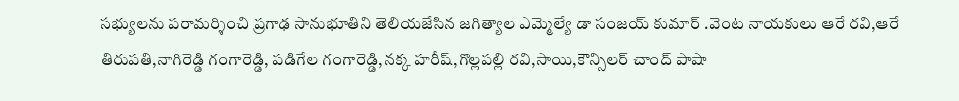సభ్యులను పరామర్శించి ప్రగాఢ సానుభూతిని తెలియజేసిన జగిత్యాల ఎమ్మెల్యే డా సంజయ్ కుమార్ .వెంట నాయకులు ఆరే రవి,ఆరే తిరుపతి,నాగిరెడ్డి గంగారెడ్డి, పడిగేల గంగారెడ్డి,నక్క హరీష్,గొల్లపల్లి రవి,సాయి,కౌన్సిలర్ చాంద్ పాషా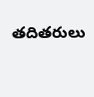తదితరులు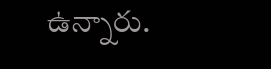ఉన్నారు.